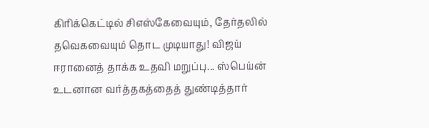கிரிக்கெட்டில் சிஎஸ்கேவையும், தேர்தலில் தவெகவையும் தொட முடியாது! விஜய் ஈரானைத் தாக்க உதவி மறுப்பு... ஸ்பெய்ன் உடனான வர்த்தகத்தைத் துண்டித்தார்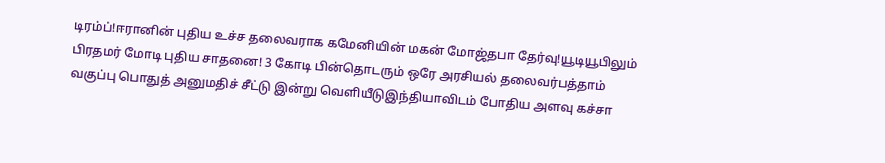டிரம்ப்!ஈரானின் புதிய உச்ச தலைவராக கமேனியின் மகன் மோஜ்தபா தேர்வு!யூடியூபிலும் பிரதமர் மோடி புதிய சாதனை! 3 கோடி பின்தொடரும் ஒரே அரசியல் தலைவர்பத்தாம் வகுப்பு பொதுத் அனுமதிச் சீட்டு இன்று வெளியீடுஇந்தியாவிடம் போதிய அளவு கச்சா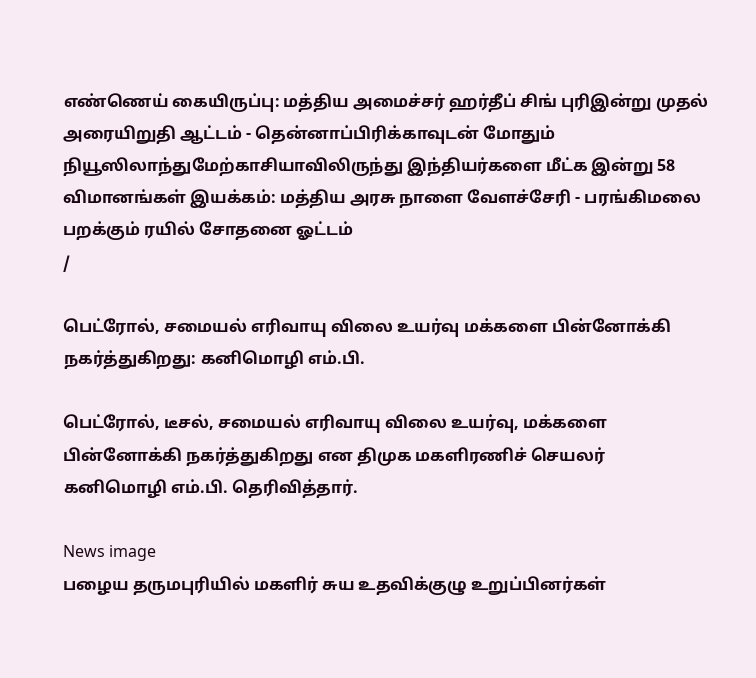எண்ணெய் கையிருப்பு: மத்திய அமைச்சர் ஹர்தீப் சிங் புரிஇன்று முதல் அரையிறுதி ஆட்டம் - தென்னாப்பிரிக்காவுடன் மோதும் நியூஸிலாந்துமேற்காசியாவிலிருந்து இந்தியர்களை மீட்க இன்று 58 விமானங்கள் இயக்கம்: மத்திய அரசு நாளை வேளச்சேரி - பரங்கிமலை பறக்கும் ரயில் சோதனை ஓட்டம்
/

பெட்ரோல், சமையல் எரிவாயு விலை உயர்வு மக்களை பின்னோக்கி நகர்த்துகிறது: கனிமொழி எம்.பி.

பெட்ரோல், டீசல், சமையல் எரிவாயு விலை உயர்வு, மக்களை பின்னோக்கி நகர்த்துகிறது என திமுக மகளிரணிச் செயலர் கனிமொழி எம்.பி. தெரிவித்தார்.

News image
பழைய தருமபுரியில் மகளிர் சுய உதவிக்குழு உறுப்பினர்கள்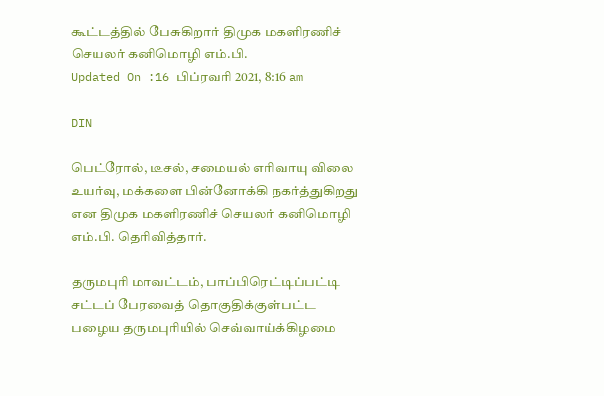கூட்டத்தில் பேசுகிறார் திமுக மகளிரணிச் செயலர் கனிமொழி எம்.பி.
Updated On :16 பிப்ரவரி 2021, 8:16 am

DIN

பெட்ரோல், டீசல், சமையல் எரிவாயு விலை உயர்வு, மக்களை பின்னோக்கி நகர்த்துகிறது என திமுக மகளிரணிச் செயலர் கனிமொழி எம்.பி. தெரிவித்தார்.

தருமபுரி மாவட்டம், பாப்பிரெட்டிப்பட்டி சட்டப் பேரவைத் தொகுதிக்குள்பட்ட பழைய தருமபுரியில் செவ்வாய்க்கிழமை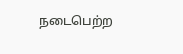நடைபெற்ற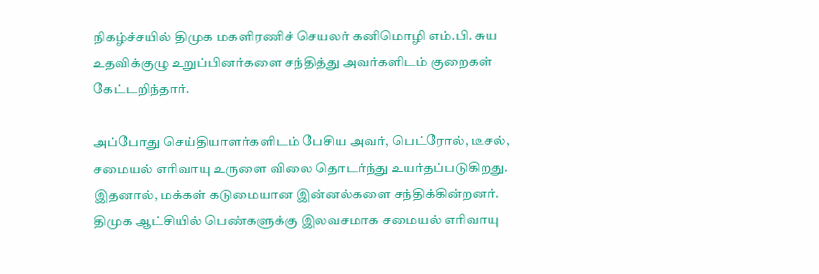நிகழ்ச்சயில் திமுக மகளிரணிச் செயலர் கனிமொழி எம்.பி. சுய உதவிக்குழு உறுப்பினர்களை சந்தித்து அவர்களிடம் குறைகள் கேட்டறிந்தார்.

அப்போது செய்தியாளர்களிடம் பேசிய அவர், பெட்ரோல், டீசல், சமையல் எரிவாயு உருளை விலை தொடர்ந்து உயர்தப்படுகிறது. இதனால், மக்கள் கடுமையான இன்னல்களை சந்திக்கின்றனர். திமுக ஆட்சியில் பெண்களுக்கு இலவசமாக சமையல் எரிவாயு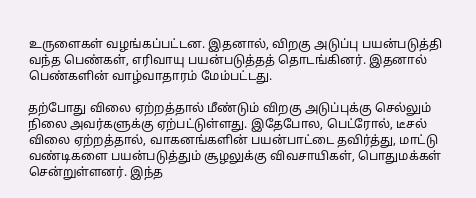உருளைகள் வழங்கப்பட்டன. இதனால், விறகு அடுப்பு பயன்படுத்தி வந்த பெண்கள், எரிவாயு பயன்படுத்தத் தொடங்கினர். இதனால் பெண்களின் வாழ்வாதாரம் மேம்பட்டது.

தற்போது விலை ஏற்றத்தால் மீண்டும் விறகு அடுப்புக்கு செல்லும் நிலை அவர்களுக்கு ஏற்பட்டுள்ளது. இதேபோல, பெட்ரோல், டீசல் விலை ஏற்றத்தால், வாகனங்களின் பயன்பாட்டை தவிர்த்து, மாட்டு வண்டிகளை பயன்படுத்தும் சூழலுக்கு விவசாயிகள், பொதுமக்கள் சென்றுள்ளனர். இந்த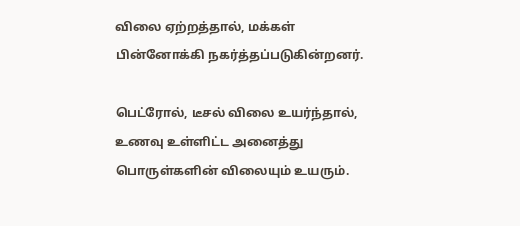விலை ஏற்றத்தால், மக்கள் பின்னோக்கி நகர்த்தப்படுகின்றனர்.

பெட்ரோல், டீசல் விலை உயர்ந்தால், உணவு உள்ளிட்ட அனைத்து பொருள்களின் விலையும் உயரும்.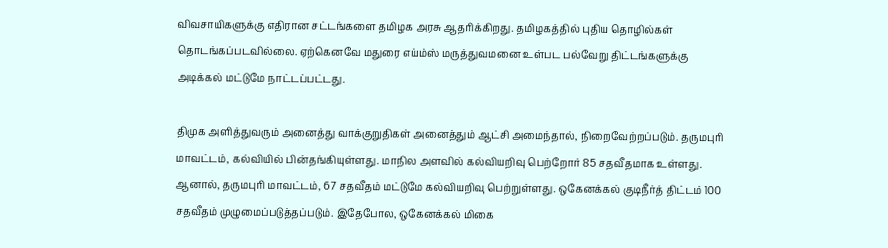விவசாயிகளுக்கு எதிரான சட்டங்களை தமிழக அரசு ஆதரிக்கிறது. தமிழகத்தில் புதிய தொழில்கள் தொடங்கப்படவில்லை. ஏற்கெனவே மதுரை எய்ம்ஸ் மருத்துவமனை உள்பட பல்வேறு திட்டங்களுக்கு அடிக்கல் மட்டுமே நாட்டப்பட்டது.

திமுக அளித்துவரும் அனைத்து வாக்குறுதிகள் அனைத்தும் ஆட்சி அமைந்தால், நிறைவேற்றப்படும். தருமபுரி மாவட்டம், கல்வியில் பின்தங்கியுள்ளது. மாநில அளவில் கல்வியறிவு பெற்றோர் 85 சதவீதமாக உள்ளது. ஆனால், தருமபுரி மாவட்டம், 67 சதவீதம் மட்டுமே கல்வியறிவு பெற்றுள்ளது. ஒகேனக்கல் குடிநீர்த் திட்டம் 100 சதவீதம் முழுமைப்படுத்தப்படும். இதேபோல, ஒகேனக்கல் மிகை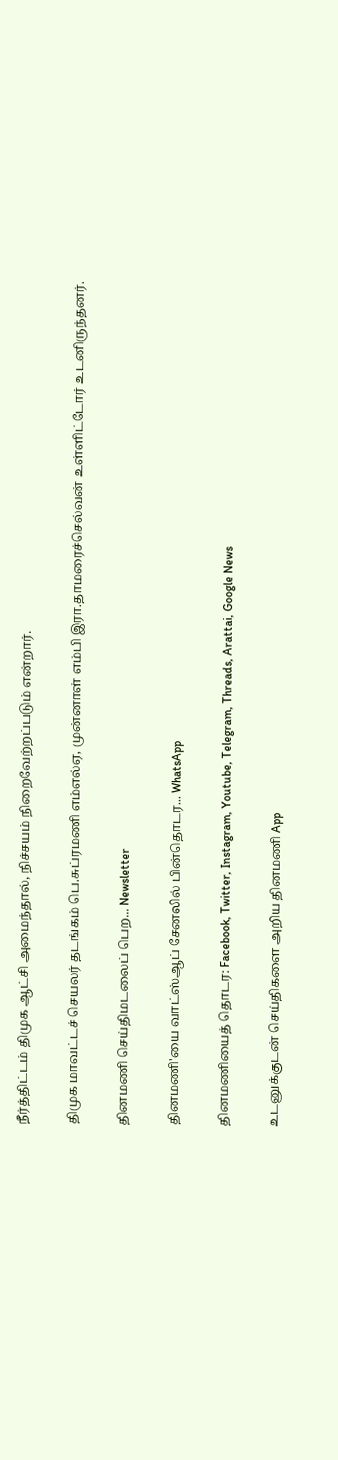நீர்த்திட்டம் திமுக ஆட்சி அமைந்தால், நிச்சயம் நிறைவேற்றப்படும் என்றார்.

திமுக மாவட்டச் செயலர் தடங்கம் பெ.சுப்ரமணி எம்எல்ஏ, முன்னாள் எம்பி இரா.தாமரைச்செல்வன் உள்ளிட்டோர் உடனிருந்தனர்.

தினமணி செய்திமடலைப் பெற... Newsletter

தினமணி'யை வாட்ஸ்ஆப் சேனலில் பின்தொடர... WhatsApp

தினமணியைத் தொடர: Facebook, Twitter, Instagram, Youtube, Telegram, Threads, Arattai, Google News

உடனுக்குடன் செய்திகளை அறிய தினமணி App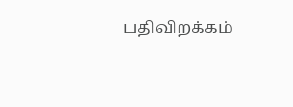பதிவிறக்கம்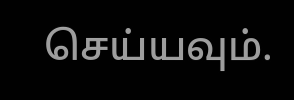செய்யவும்.